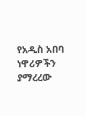የአዲስ አበባ ነዋሪዎችን ያማረረው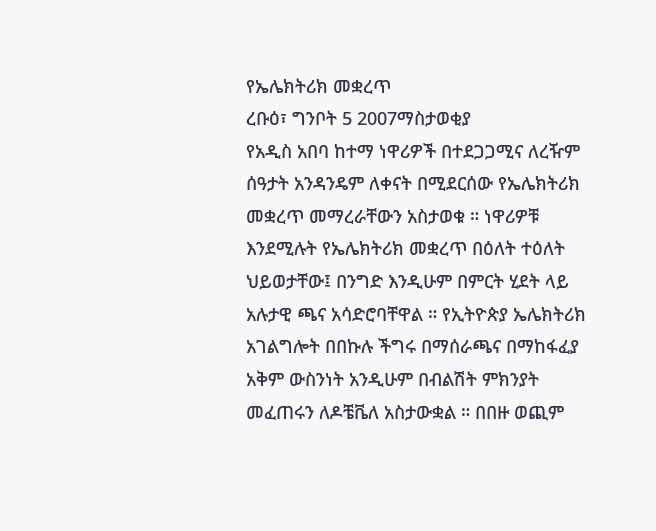የኤሌክትሪክ መቋረጥ
ረቡዕ፣ ግንቦት 5 2007ማስታወቂያ
የአዲስ አበባ ከተማ ነዋሪዎች በተደጋጋሚና ለረዥም ሰዓታት አንዳንዴም ለቀናት በሚደርሰው የኤሌክትሪክ መቋረጥ መማረራቸውን አስታወቁ ። ነዋሪዎቹ እንደሚሉት የኤሌክትሪክ መቋረጥ በዕለት ተዕለት ህይወታቸው፤ በንግድ እንዲሁም በምርት ሂደት ላይ አሉታዊ ጫና አሳድሮባቸዋል ። የኢትዮጵያ ኤሌክትሪክ አገልግሎት በበኩሉ ችግሩ በማሰራጫና በማከፋፈያ አቅም ውስንነት አንዲሁም በብልሽት ምክንያት መፈጠሩን ለዶቼቬለ አስታውቋል ። በበዙ ወጪም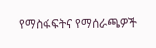የማስፋፍትና የማሰራጫዎች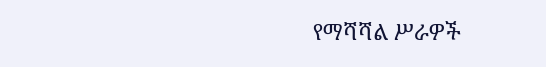የማሻሻል ሥራዎች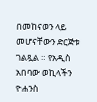በመከናወን ላይ መሆናቸውን ድርጅቱ ገልጿል ። የአዲስ አበባው ወኪላችን ዮሐንስ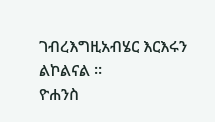ገብረእግዚአብሄር እርእሩን ልኮልናል ።
ዮሐንስ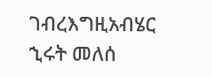ገብረእግዚአብሄር
ኂሩት መለሰ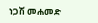ነጋሽ መሐመድ